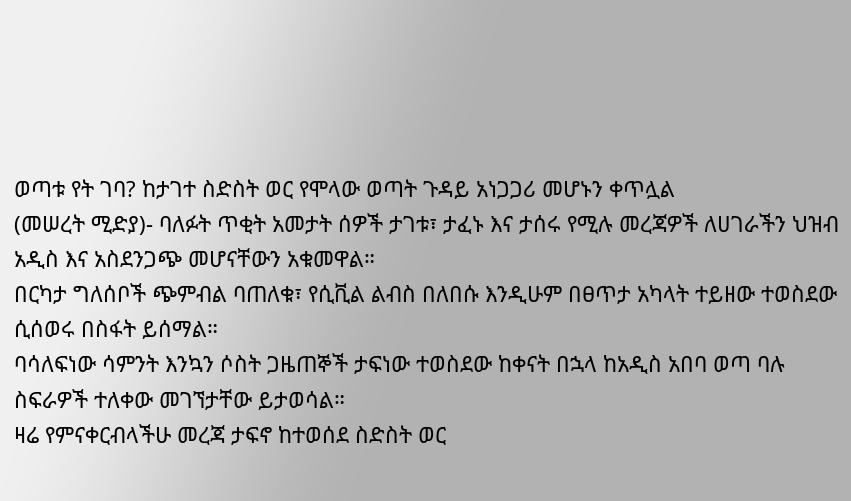ወጣቱ የት ገባ? ከታገተ ስድስት ወር የሞላው ወጣት ጉዳይ አነጋጋሪ መሆኑን ቀጥሏል
(መሠረት ሚድያ)- ባለፉት ጥቂት አመታት ሰዎች ታገቱ፣ ታፈኑ እና ታሰሩ የሚሉ መረጃዎች ለሀገራችን ህዝብ አዲስ እና አስደንጋጭ መሆናቸውን አቁመዋል።
በርካታ ግለሰቦች ጭምብል ባጠለቁ፣ የሲቪል ልብስ በለበሱ እንዲሁም በፀጥታ አካላት ተይዘው ተወስደው ሲሰወሩ በስፋት ይሰማል።
ባሳለፍነው ሳምንት እንኳን ሶስት ጋዜጠኞች ታፍነው ተወስደው ከቀናት በኋላ ከአዲስ አበባ ወጣ ባሉ ስፍራዎች ተለቀው መገኘታቸው ይታወሳል።
ዛሬ የምናቀርብላችሁ መረጃ ታፍኖ ከተወሰደ ስድስት ወር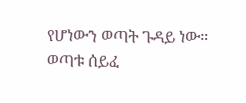የሆነውን ወጣት ጉዳይ ነው።
ወጣቱ ሰይፈ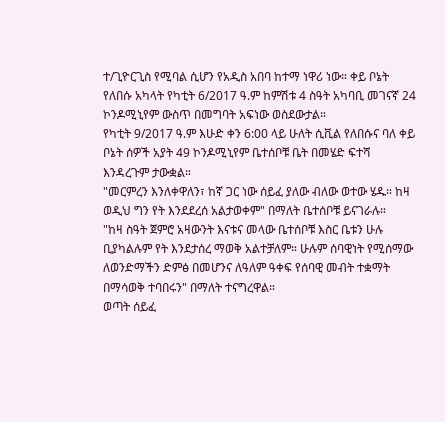ተ/ጊዮርጊስ የሚባል ሲሆን የአዲስ አበባ ከተማ ነዋሪ ነው። ቀይ ቦኔት የለበሱ አካላት የካቲት 6/2017 ዓ.ም ከምሽቱ 4 ስዓት አካባቢ መገናኛ 24 ኮንዶሚኒየም ውስጥ በመግባት አፍነው ወስደውታል።
የካቲት 9/2017 ዓ.ም እሁድ ቀን 6:00 ላይ ሁለት ሲቪል የለበሱና ባለ ቀይ ቦኔት ሰዎች አያት 49 ኮንዶሚኒየም ቤተሰቦቹ ቤት በመሄድ ፍተሻ እንዳረጉም ታውቋል።
"መርምረን እንለቀዋለን፣ ከኛ ጋር ነው ሰይፈ ያለው ብለው ወተው ሄዱ። ከዛ ወዲህ ግን የት እንደደረሰ አልታወቀም" በማለት ቤተሰቦቹ ይናገራሉ።
"ከዛ ስዓት ጀምሮ አዛውንት እናቱና መላው ቤተሰቦቹ እስር ቤቱን ሁሉ ቢያካልሉም የት እንደታሰረ ማወቅ አልተቻለም። ሁሉም ሰባዊነት የሚሰማው ለወንድማችን ድምፅ በመሆንና ለዓለም ዓቀፍ የሰባዊ መብት ተቋማት በማሳወቅ ተባበሩን" በማለት ተናግረዋል።
ወጣት ሰይፈ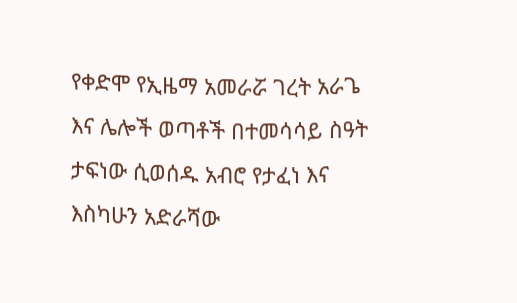የቀድሞ የኢዜማ አመራሯ ገረት አራጌ እና ሌሎች ወጣቶች በተመሳሳይ ስዓት ታፍነው ሲወሰዱ አብሮ የታፈነ እና እስካሁን አድራሻው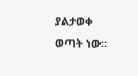ያልታወቀ ወጣት ነው።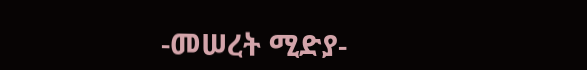-መሠረት ሚድያ-